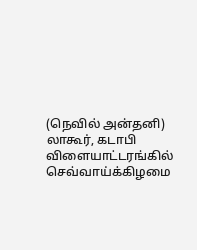(நெவில் அன்தனி)
லாகூர், கடாபி விளையாட்டரங்கில் செவ்வாய்க்கிழமை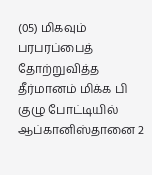(05) மிகவும் பரபரப்பைத் தோற்றுவித்த தீர்மானம் மிக்க பி குழு போட்டியில் ஆப்கானிஸ்தானை 2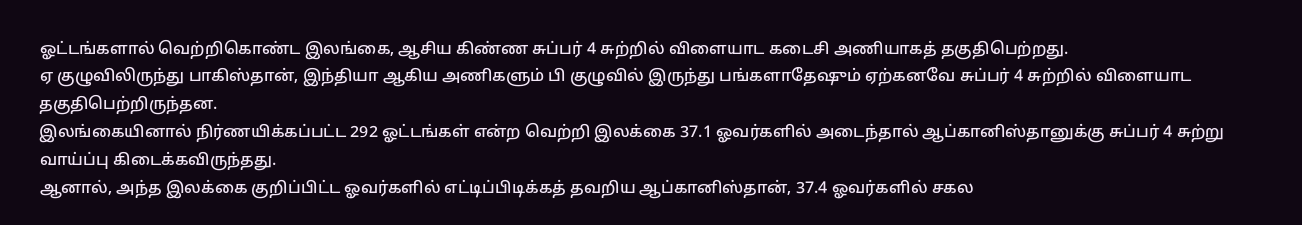ஓட்டங்களால் வெற்றிகொண்ட இலங்கை, ஆசிய கிண்ண சுப்பர் 4 சுற்றில் விளையாட கடைசி அணியாகத் தகுதிபெற்றது.
ஏ குழுவிலிருந்து பாகிஸ்தான், இந்தியா ஆகிய அணிகளும் பி குழுவில் இருந்து பங்களாதேஷும் ஏற்கனவே சுப்பர் 4 சுற்றில் விளையாட தகுதிபெற்றிருந்தன.
இலங்கையினால் நிர்ணயிக்கப்பட்ட 292 ஓட்டங்கள் என்ற வெற்றி இலக்கை 37.1 ஓவர்களில் அடைந்தால் ஆப்கானிஸ்தானுக்கு சுப்பர் 4 சுற்று வாய்ப்பு கிடைக்கவிருந்தது.
ஆனால், அந்த இலக்கை குறிப்பிட்ட ஓவர்களில் எட்டிப்பிடிக்கத் தவறிய ஆப்கானிஸ்தான், 37.4 ஓவர்களில் சகல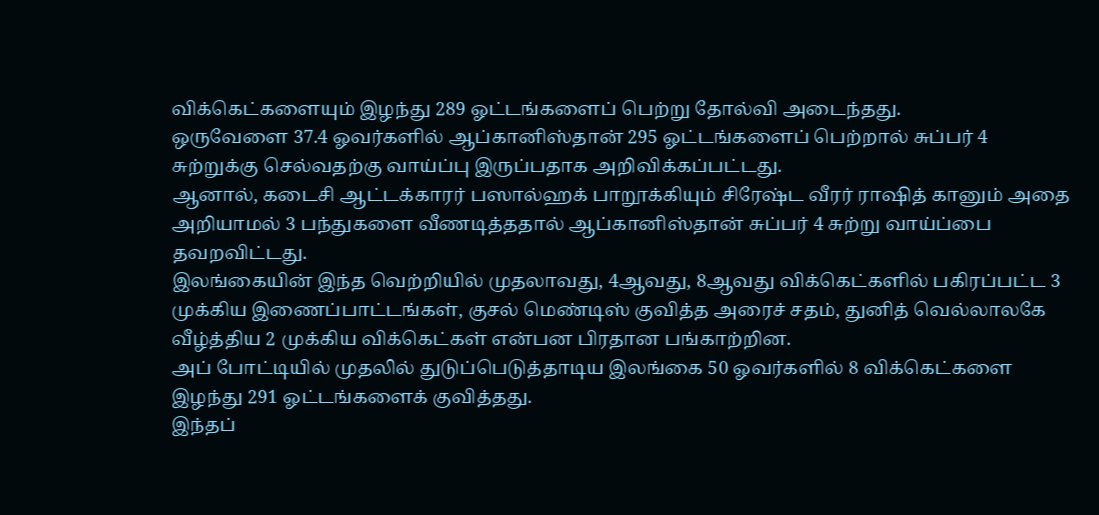விக்கெட்களையும் இழந்து 289 ஓட்டங்களைப் பெற்று தோல்வி அடைந்தது.
ஒருவேளை 37.4 ஓவர்களில் ஆப்கானிஸ்தான் 295 ஓட்டங்களைப் பெற்றால் சுப்பர் 4 சுற்றுக்கு செல்வதற்கு வாய்ப்பு இருப்பதாக அறிவிக்கப்பட்டது.
ஆனால், கடைசி ஆட்டக்காரர் பஸால்ஹக் பாறூக்கியும் சிரேஷ்ட வீரர் ராஷித் கானும் அதை அறியாமல் 3 பந்துகளை வீணடித்ததால் ஆப்கானிஸ்தான் சுப்பர் 4 சுற்று வாய்ப்பை தவறவிட்டது.
இலங்கையின் இந்த வெற்றியில் முதலாவது, 4ஆவது, 8ஆவது விக்கெட்களில் பகிரப்பட்ட 3 முக்கிய இணைப்பாட்டங்கள், குசல் மெண்டிஸ் குவித்த அரைச் சதம், துனித் வெல்லாலகே வீழ்த்திய 2 முக்கிய விக்கெட்கள் என்பன பிரதான பங்காற்றின.
அப் போட்டியில் முதலில் துடுப்பெடுத்தாடிய இலங்கை 50 ஓவர்களில் 8 விக்கெட்களை இழந்து 291 ஓட்டங்களைக் குவித்தது.
இந்தப்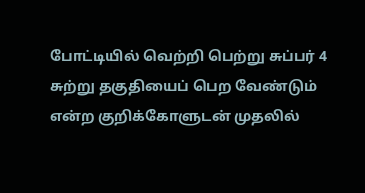போட்டியில் வெற்றி பெற்று சுப்பர் 4 சுற்று தகுதியைப் பெற வேண்டும் என்ற குறிக்கோளுடன் முதலில்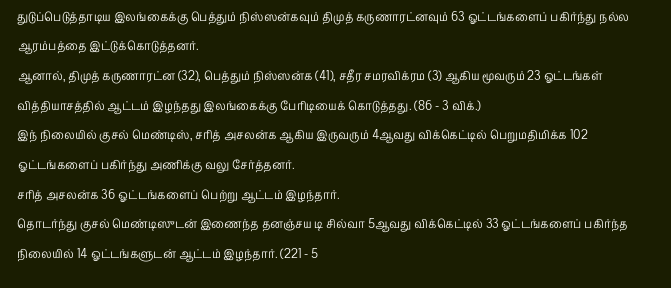துடுப்பெடுத்தாடிய இலங்கைக்கு பெத்தும் நிஸ்ஸன்கவும் திமுத் கருணாரட்னவும் 63 ஓட்டங்களைப் பகிர்ந்து நல்ல ஆரம்பத்தை இட்டுக்கொடுத்தனர்.
ஆனால், திமுத் கருணாரட்ன (32), பெத்தும் நிஸ்ஸன்க (41), சதீர சமரவிக்ரம (3) ஆகிய மூவரும் 23 ஓட்டங்கள் வித்தியாசத்தில் ஆட்டம் இழந்தது இலங்கைக்கு பேரிடியைக் கொடுத்தது. (86 - 3 விக்.)
இந் நிலையில் குசல் மெண்டிஸ், சரித் அசலன்க ஆகிய இருவரும் 4ஆவது விக்கெட்டில் பெறுமதிமிக்க 102 ஓட்டங்களைப் பகிர்ந்து அணிக்கு வலு சேர்த்தனர்.
சரித் அசலன்க 36 ஓட்டங்களைப் பெற்று ஆட்டம் இழந்தார்.
தொடர்ந்து குசல் மெண்டிஸுடன் இணைந்த தனஞ்சய டி சில்வா 5ஆவது விக்கெட்டில் 33 ஓட்டங்களைப் பகிர்ந்த நிலையில் 14 ஓட்டங்களுடன் ஆட்டம் இழந்தார். (221 - 5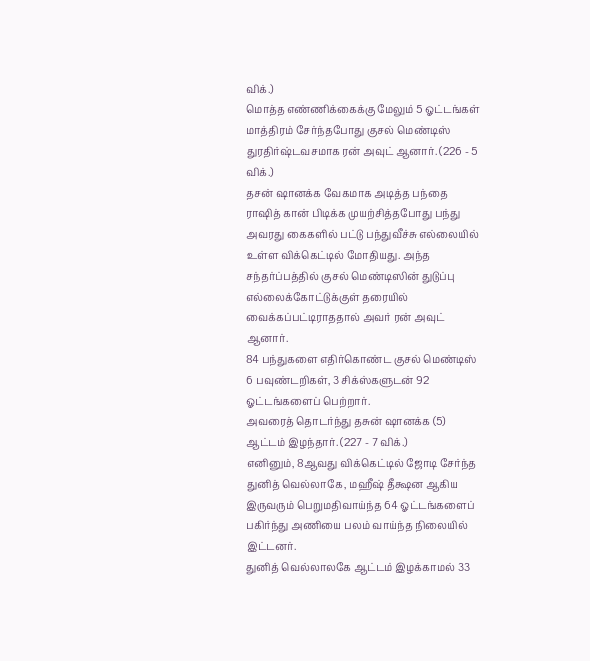விக்.)
மொத்த எண்ணிக்கைக்கு மேலும் 5 ஓட்டங்கள் மாத்திரம் சேர்ந்தபோது குசல் மெண்டிஸ் துரதிர்ஷ்டவசமாக ரன் அவுட் ஆனார். (226 - 5 விக்.)
தசன் ஷானக்க வேகமாக அடித்த பந்தை ராஷித் கான் பிடிக்க முயற்சித்தபோது பந்து அவரது கைகளில் பட்டு பந்துவீச்சு எல்லையில் உள்ள விக்கெட்டில் மோதியது. அந்த சந்தர்ப்பத்தில் குசல் மெண்டிஸின் துடுப்பு எல்லைக்கோட்டுக்குள் தரையில் வைக்கப்பட்டிராததால் அவர் ரன் அவுட் ஆனார்.
84 பந்துகளை எதிர்கொண்ட குசல் மெண்டிஸ் 6 பவுண்டறிகள், 3 சிக்ஸ்களுடன் 92 ஓட்டங்களைப் பெற்றார்.
அவரைத் தொடர்ந்து தசுன் ஷானக்க (5) ஆட்டம் இழந்தார். (227 - 7 விக்.)
எனினும், 8ஆவது விக்கெட்டில் ஜோடி சேர்ந்த துனித் வெல்லாகே, மஹீஷ் தீக்ஷன ஆகிய இருவரும் பெறுமதிவாய்ந்த 64 ஓட்டங்களைப் பகிர்ந்து அணியை பலம் வாய்ந்த நிலையில் இட்டனர்.
துனித் வெல்லாலகே ஆட்டம் இழக்காமல் 33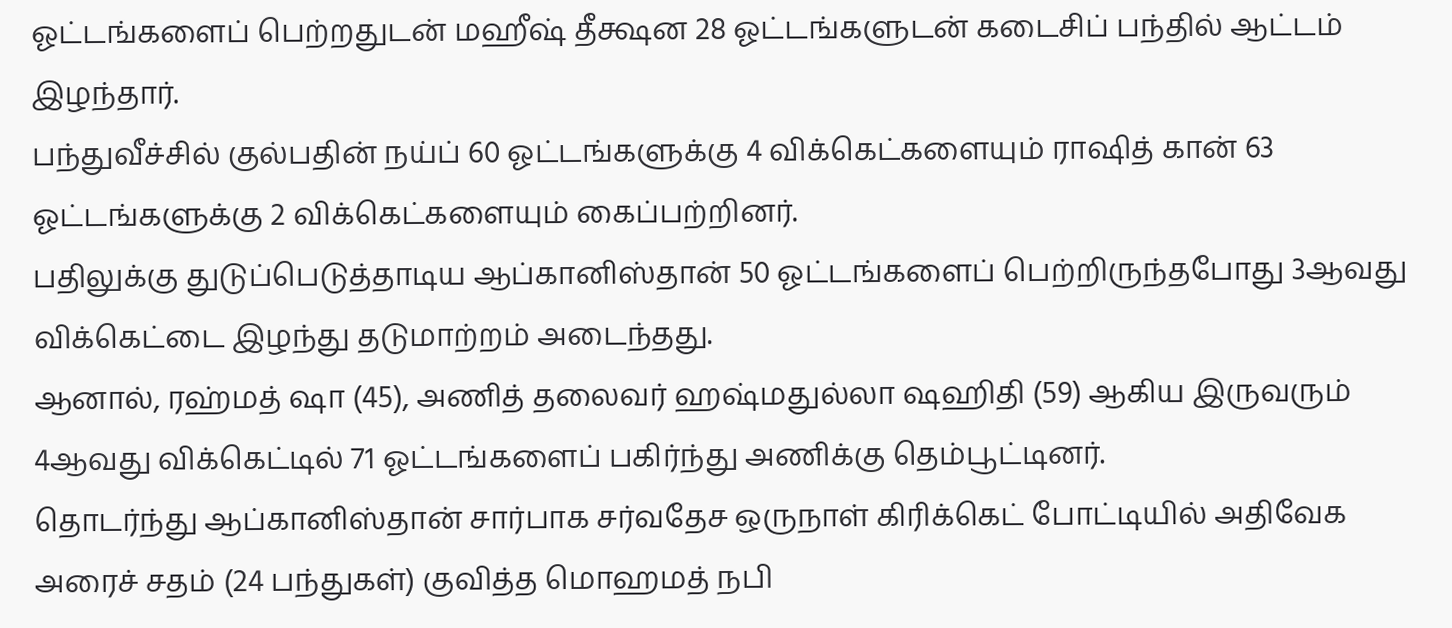ஓட்டங்களைப் பெற்றதுடன் மஹீஷ் தீக்ஷன 28 ஓட்டங்களுடன் கடைசிப் பந்தில் ஆட்டம் இழந்தார்.
பந்துவீச்சில் குல்பதின் நய்ப் 60 ஓட்டங்களுக்கு 4 விக்கெட்களையும் ராஷித் கான் 63 ஓட்டங்களுக்கு 2 விக்கெட்களையும் கைப்பற்றினர்.
பதிலுக்கு துடுப்பெடுத்தாடிய ஆப்கானிஸ்தான் 50 ஓட்டங்களைப் பெற்றிருந்தபோது 3ஆவது விக்கெட்டை இழந்து தடுமாற்றம் அடைந்தது.
ஆனால், ரஹ்மத் ஷா (45), அணித் தலைவர் ஹஷ்மதுல்லா ஷஹிதி (59) ஆகிய இருவரும் 4ஆவது விக்கெட்டில் 71 ஓட்டங்களைப் பகிர்ந்து அணிக்கு தெம்பூட்டினர்.
தொடர்ந்து ஆப்கானிஸ்தான் சார்பாக சர்வதேச ஒருநாள் கிரிக்கெட் போட்டியில் அதிவேக அரைச் சதம் (24 பந்துகள்) குவித்த மொஹமத் நபி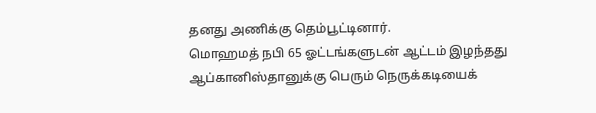தனது அணிக்கு தெம்பூட்டினார்.
மொஹமத் நபி 65 ஓட்டங்களுடன் ஆட்டம் இழந்தது ஆப்கானிஸ்தானுக்கு பெரும் நெருக்கடியைக்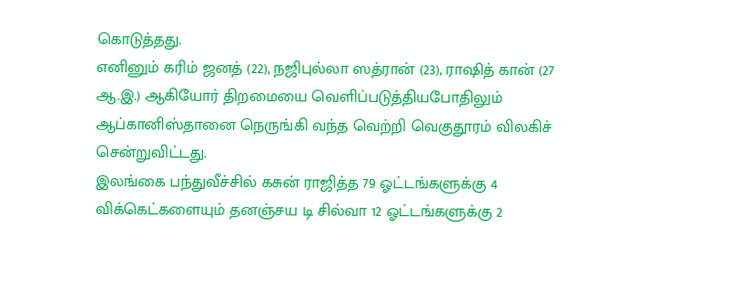கொடுத்தது.
எனினும் கரிம் ஜனத் (22), நஜிபுல்லா ஸத்ரான் (23), ராஷித் கான் (27 ஆ.இ.) ஆகியோர் திறமையை வெளிப்படுத்தியபோதிலும் ஆப்கானிஸ்தானை நெருங்கி வந்த வெற்றி வெகுதூரம் விலகிச் சென்றுவிட்டது.
இலங்கை பந்துவீச்சில் கசுன் ராஜித்த 79 ஓட்டங்களுக்கு 4 விக்கெட்களையும் தனஞ்சய டி சில்வா 12 ஓட்டங்களுக்கு 2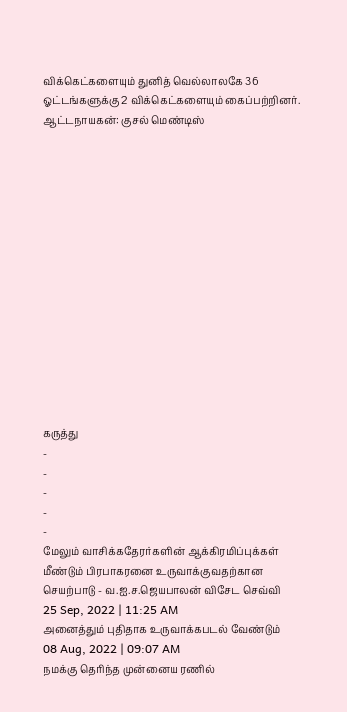விக்கெட்களையும் துனித் வெல்லாலகே 36 ஓட்டங்களுக்கு 2 விக்கெட்களையும் கைப்பற்றினர்.
ஆட்டநாயகன்: குசல் மெண்டிஸ்















கருத்து
-
-
-
-
-
மேலும் வாசிக்கதேரர்களின் ஆக்கிரமிப்புக்கள் மீண்டும் பிரபாகரனை உருவாக்குவதற்கான செயற்பாடு - வ.ஐ.ச.ஜெயபாலன் விசேட செவ்வி
25 Sep, 2022 | 11:25 AM
அனைத்தும் புதிதாக உருவாக்கபடல் வேண்டும்
08 Aug, 2022 | 09:07 AM
நமக்கு தெரிந்த முன்னைய ரணில்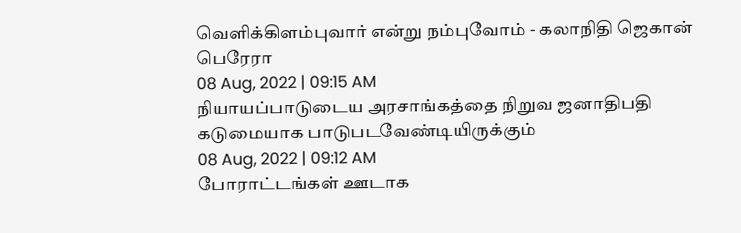வெளிக்கிளம்புவார் என்று நம்புவோம் - கலாநிதி ஜெகான் பெரேரா
08 Aug, 2022 | 09:15 AM
நியாயப்பாடுடைய அரசாங்கத்தை நிறுவ ஜனாதிபதி கடுமையாக பாடுபடவேண்டியிருக்கும்
08 Aug, 2022 | 09:12 AM
போராட்டங்கள் ஊடாக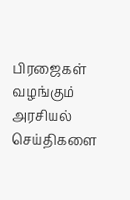பிரஜைகள் வழங்கும் அரசியல் செய்திகளை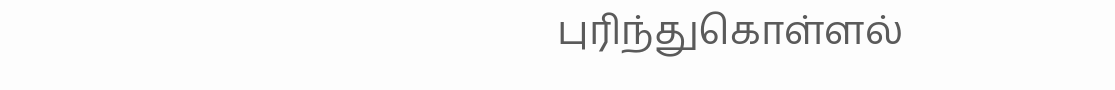புரிந்துகொள்ளல்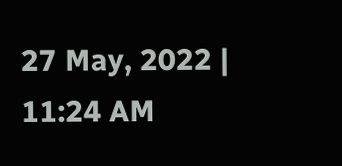27 May, 2022 | 11:24 AM